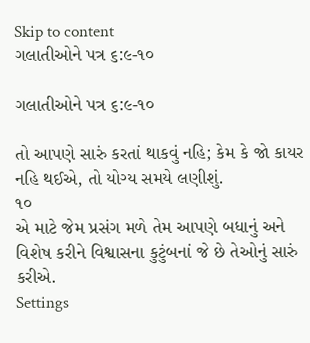Skip to content
ગલાતીઓને પત્ર ૬:૯-૧૦

ગલાતીઓને પત્ર ૬:૯-૧૦

તો આપણે સારું કરતાં થાકવું નહિ; કેમ કે જો કાયર નહિ થઈએ, તો યોગ્ય સમયે લણીશું.
૧૦
એ માટે જેમ પ્રસંગ મળે તેમ આપણે બધાનું અને વિશેષ કરીને વિશ્વાસના કુટુંબનાં જે છે તેઓનું સારું કરીએ.
Settings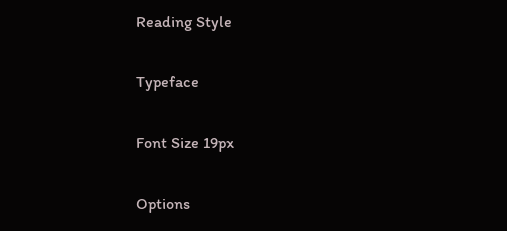Reading Style

Typeface

Font Size 19px

Options